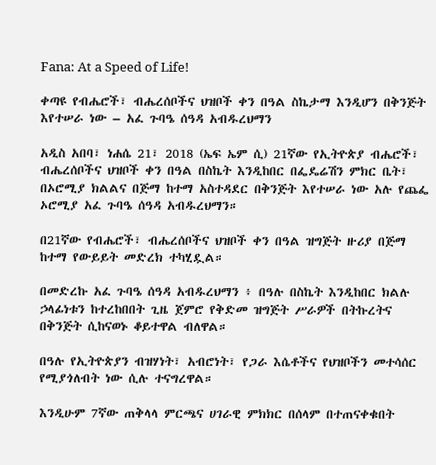Fana: At a Speed of Life!

ቀጣዩ የብሔሮች፣ ብሔረሰቦችና ህዝቦች ቀን በዓል ስኬታማ እንዲሆን በቅንጅት እየተሠራ ነው – አፈ ጉባዔ ሰዓዳ አብዱረህማን

አዲስ አበባ፣ ነሐሴ 21፣ 2018 (ኤፍ ኤም ሲ) 21ኛው የኢትዮጵያ ብሔሮች፣ ብሔረሰቦችና ህዝቦች ቀን በዓል በስኬት እንዲከበር በፌዴሬሽን ምክር ቤት፣ በኦሮሚያ ክልልና በጅማ ከተማ አስተዳደር በቅንጅት እየተሠራ ነው አሉ የጨፌ ኦሮሚያ አፈ ጉባዔ ሰዓዳ አብዱረህማን።

በ21ኛው የብሔሮች፣ ብሔረሰቦችና ህዝቦች ቀን በዓል ዝግጅት ዙሪያ በጅማ ከተማ የውይይት መድረክ ተካሂዷል።

በመድረኩ አፈ ጉባዔ ሰዓዳ አብዱረህማን ፥ በዓሉ በስኬት እንዲከበር ክልሉ ኃላፊነቱን ከተረከበበት ጊዜ ጀምሮ የቅድመ ዝግጅት ሥራዎች በትኩረትና በቅንጅት ሲከናወኑ ቆይተዋል ብለዋል።

በዓሉ የኢትዮጵያን ብዝሃነት፣ አብሮነት፣ የጋራ እሴቶችና የህዝቦችን መተሳሰር የሚያጎለብት ነው ሲሉ ተናግረዋል።

እንዲሁም 7ኛው ጠቅላላ ምርጫና ሀገራዊ ምክክር በሰላም በተጠናቀቁበት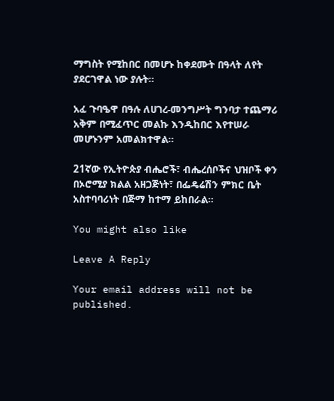ማግስት የሚከበር በመሆኑ ከቀደሙት በዓላት ለየት ያደርገዋል ነው ያሉት።

አፈ ጉባዔዋ በዓሉ ለሀገረ-መንግሥት ግንባታ ተጨማሪ አቅም በሚፈጥር መልኩ እንዲከበር እየተሠራ መሆኑንም አመልክተዋል።

21ኛው የኢትዮጵያ ብሔሮች፣ ብሔረሰቦችና ህዝቦች ቀን በኦሮሚያ ክልል አዘጋጅነት፣ በፌዴሬሽን ምክር ቤት አስተባባሪነት በጅማ ከተማ ይከበራል።

You might also like

Leave A Reply

Your email address will not be published.